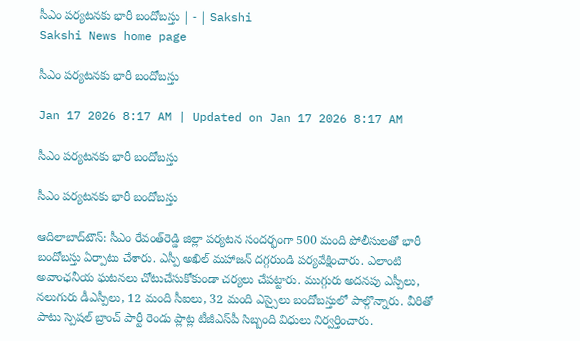సీఎం పర్యటనకు భారీ బందోబస్తు | - | Sakshi
Sakshi News home page

సీఎం పర్యటనకు భారీ బందోబస్తు

Jan 17 2026 8:17 AM | Updated on Jan 17 2026 8:17 AM

సీఎం పర్యటనకు భారీ బందోబస్తు

సీఎం పర్యటనకు భారీ బందోబస్తు

ఆదిలాబాద్‌టౌన్‌: సీఎం రేవంత్‌రెడ్డి జిల్లా పర్యటన సందర్భంగా 500 మంది పోలీసులతో భారీ బందోబస్తు ఏర్పాటు చేశారు. ఎస్పీ అఖిల్‌ మహాజన్‌ దగ్గరుండి పర్యవేక్షించారు. ఎలాంటి అవాంఛనీయ ఘటనలు చోటుచేసుకోకుండా చర్యలు చేపట్టారు. ముగ్గురు అదనపు ఎస్పీలు, నలుగురు డీఎస్పీలు, 12 మంది సీఐలు, 32 మంది ఎస్సైలు బందోబస్తులో పాల్గొన్నారు. వీరితో పాటు స్పెషల్‌ బ్రాంచ్‌ పార్టీ రెండు ప్లాట్ల టీజీఎస్‌పీ సిబ్బంది విధులు నిర్వర్తించారు.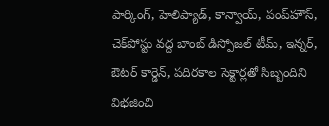పార్కింగ్‌, హెలిప్యాడ్‌, కాన్వాయ్‌, పంప్‌హౌస్‌, చెక్‌పోస్టు వద్ద బాంబ్‌ డిస్పోజల్‌ టీమ్‌, ఇన్నర్‌, ఔటర్‌ కార్డెన్‌, పదిరకాల సెక్టార్లతో సిబ్బందిని విభజించి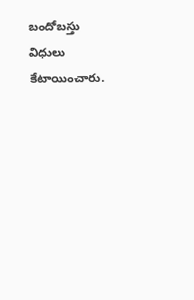బందోబస్తు విధులు కేటాయించారు.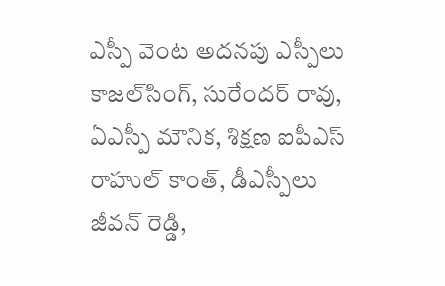ఎస్పీ వెంట అదనపు ఎస్పీలు కాజల్‌సింగ్‌, సురేందర్‌ రావు, ఏఎస్పీ మౌనిక, శిక్షణ ఐపీఎస్‌ రాహుల్‌ కాంత్‌, డీఎస్పీలు జీవన్‌ రెడ్డి,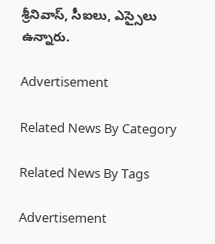శ్రీనివాస్‌, సీఐలు, ఎస్సైలు ఉన్నారు.

Advertisement

Related News By Category

Related News By Tags

Advertisement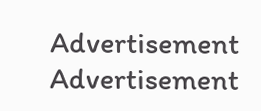Advertisement
Advertisement